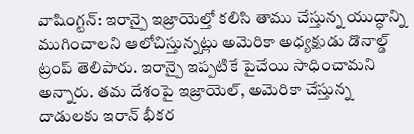వాషింగ్టన్: ఇరాన్పై ఇజ్రాయెల్తో కలిసి తాము చేస్తున్న యుద్ధాన్ని ముగించాలని ఆలోచిస్తున్నట్లు అమెరికా అధ్యక్షుడు డొనాల్డ్ ట్రంప్ తెలిపారు. ఇరాన్పై ఇప్పటికే పైచేయి సాధించామని అన్నారు. తమ దేశంపై ఇజ్రాయెల్, అమెరికా చేస్తున్న దాడులకు ఇరాన్ భీకర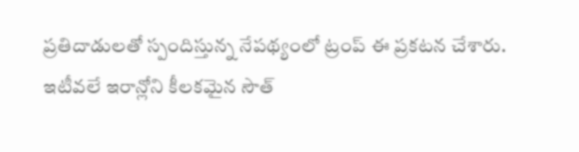ప్రతిదాడులతో స్పందిస్తున్న నేపథ్యంలో ట్రంప్ ఈ ప్రకటన చేశారు.
ఇటీవలే ఇరాన్లోని కీలకమైన సౌత్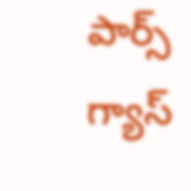పార్స్ గ్యాస్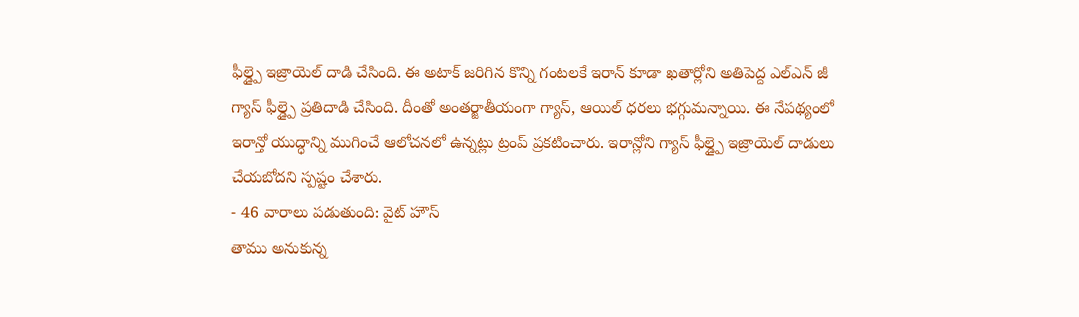ఫీల్డ్పై ఇజ్రాయెల్ దాడి చేసింది. ఈ అటాక్ జరిగిన కొన్ని గంటలకే ఇరాన్ కూడా ఖతార్లోని అతిపెద్ద ఎల్ఎన్ జీ గ్యాస్ ఫీల్డ్పై ప్రతిదాడి చేసింది. దీంతో అంతర్జాతీయంగా గ్యాస్, ఆయిల్ ధరలు భగ్గుమన్నాయి. ఈ నేపథ్యంలో ఇరాన్తో యుద్ధాన్ని ముగించే ఆలోచనలో ఉన్నట్లు ట్రంప్ ప్రకటించారు. ఇరాన్లోని గ్యాస్ ఫీల్డ్పై ఇజ్రాయెల్ దాడులు చేయబోదని స్పష్టం చేశారు.
- 46 వారాలు పడుతుంది: వైట్ హౌస్
తాము అనుకున్న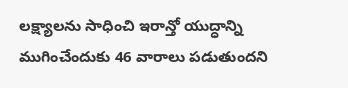లక్ష్యాలను సాధించి ఇరాన్తో యుద్ధాన్ని ముగించేందుకు 46 వారాలు పడుతుందని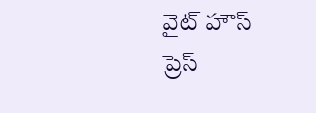వైట్ హౌస్ ప్రెస్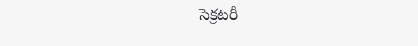సెక్రటరీ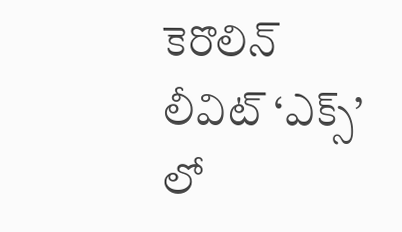కెరొలిన్ లీవిట్ ‘ఎక్స్’ లో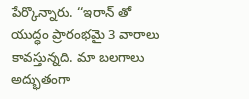పేర్కొన్నారు. ‘‘ఇరాన్ తో యుద్ధం ప్రారంభమై 3 వారాలు కావస్తున్నది. మా బలగాలు అద్భుతంగా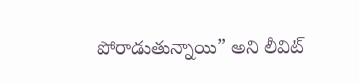పోరాడుతున్నాయి” అని లీవిట్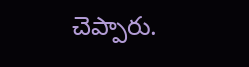చెప్పారు.